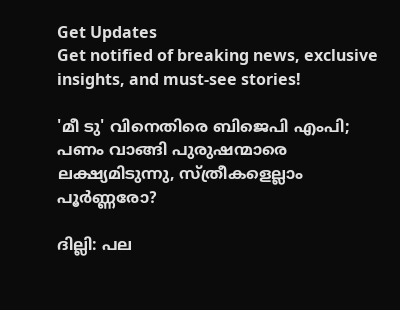Get Updates
Get notified of breaking news, exclusive insights, and must-see stories!

'മീ ടു' വിനെതിരെ ബിജെപി എംപി; പണം വാങ്ങി പുരുഷന്മാരെ ലക്ഷ്യമിടുന്നു, സ്ത്രീകളെല്ലാം പൂർണ്ണരോ?

ദില്ലി: പല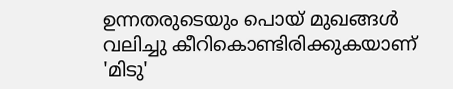ഉന്നതരുടെയും പൊയ് മുഖങ്ങൾ വലിച്ചു കീറികൊണ്ടിരിക്കുകയാണ് 'മിടു'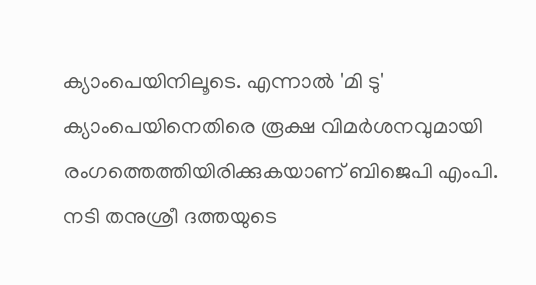ക്യാംപെയിനിലൂടെ. എന്നാൽ 'മി ടു' ക്യാംപെയിനെതിരെ രൂക്ഷ വിമർശനവുമായി രംഗത്തെത്തിയിരിക്കുകയാണ് ബിജെപി എംപി. നടി തനുശ്രീ ദത്തയുടെ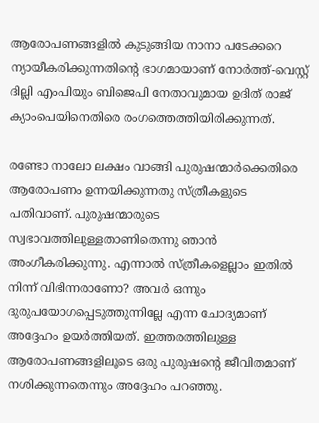ആരോപണങ്ങളിൽ കുടുങ്ങിയ നാനാ പടേക്കറെ ന്യായീകരിക്കുന്നതിന്റെ ഭാഗമായാണ് നോർത്ത്-വെസ്റ്റ് ദില്ലി എംപിയും ബിജെപി നേതാവുമായ ഉദിത് രാജ് ക്യാംപെയിനെതിരെ രംഗത്തെത്തിയിരിക്കുന്നത്.

രണ്ടോ നാലോ ലക്ഷം വാങ്ങി പുരുഷന്മാർക്കെതിരെ ആരോപണം ഉന്നയിക്കുന്നതു സ്ത്രീകളുടെ പതിവാണ്. പുരുഷന്മാരുടെ സ്വഭാവത്തിലുള്ളതാണിതെന്നു ഞാൻ അംഗീകരിക്കുന്നു. എന്നാൽ സ്ത്രീകളെല്ലാം ഇതിൽ നിന്ന് വിഭിന്നരാണോ? അവർ ഒന്നും ദുരുപയോഗപ്പെടുത്തുന്നില്ലേ എന്ന ചോദ്യമാണ് അദ്ദേഹം ഉയർത്തിയത്. ഇത്തരത്തിലുള്ള ആരോപണങ്ങളിലൂടെ ഒരു പുരുഷന്റെ ജീവിതമാണ് നശിക്കുന്നതെന്നും അദ്ദേഹം പറഞ്ഞു.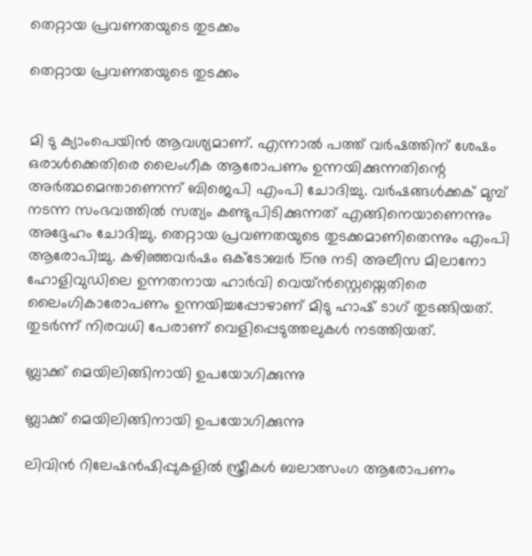തെറ്റായ പ്രവണതയുടെ തുടക്കം

തെറ്റായ പ്രവണതയുടെ തുടക്കം


മി ടു ക്യാംപെയിൻ ആവശ്യമാണ്. എന്നാൽ പത്ത് വർഷത്തിന് ശേഷം ഒരാൾക്കെതിരെ ലൈംഗീക ആരോപണം ഉന്നയിക്കുന്നതിന്റെ അർത്ഥമെന്താണെന്ന് ബിജെപി എംപി ചോദിച്ചു. വർഷങ്ങൾക്കക് മുമ്പ് നടന്ന സംഭവത്തിൽ സത്യം കണ്ടുപിടിക്കുന്നത് എങ്ങിനെയാണെന്നും അദ്ദേഹം ചോദിച്ചു. തെറ്റായ പ്രവണതയുടെ തുടക്കമാണിതെന്നും എംപി ആരോപിച്ചു. കഴിഞ്ഞവര്‍ഷം ഒക്ടോബര്‍ 15നു നടി അലീസ മിലാനോ ഹോളിവുഡിലെ ഉന്നതനായ ഹാര്‍വി വെയ്ന്‍സ്റ്റെയ്നെതിരെ ലൈംഗികാരോപണം ഉന്നയിച്ചപ്പോഴാണ് മിടു ഹാഷ് ടാഗ് തുടങ്ങിയത്. തുടർന്ന് നിരവധി പേരാണ് വെളിപ്പെടുത്തലുകൾ നടത്തിയത്.

ബ്ലാക്ക് മെയിലിങ്ങിനായി ഉപയോഗിക്കുന്നു

ബ്ലാക്ക് മെയിലിങ്ങിനായി ഉപയോഗിക്കുന്നു

ലിവിന്‍ റിലേഷന്‍ഷിപ്പുകളില്‍ സ്ത്രീകള്‍ ബലാത്സംഗ ആരോപണം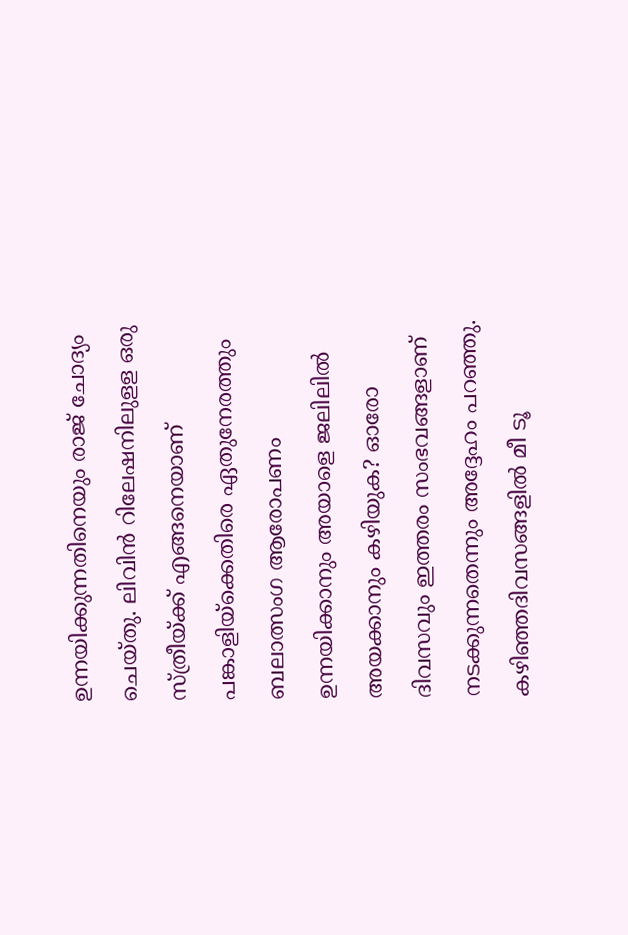ഉന്നയിക്കുന്നതിനെയും രാജ് ചോദ്യം ചെയ്തു. ലിവിന്‍ റിലേഷനിലുളള ഒരു സ്ത്രീയ്ക്ക് എങ്ങനെയാണ് പങ്കാളിയ്‌ക്കെതിരെ ഏതുനേരത്തും ബലാത്സംഗ ആരോപണം ഉന്നയിക്കാനും അയാളെ ജലിലില്‍ അയക്കാനും കഴിയുക? ഓരോ ദിവസവും ഇത്തരം സംഭവങ്ങളാണ് നടക്കുന്നതെന്നും അദ്ദേഹം പറഞ്ഞു. കഴിഞ്ഞദിവസങ്ങളില്‍ മീ ടൂ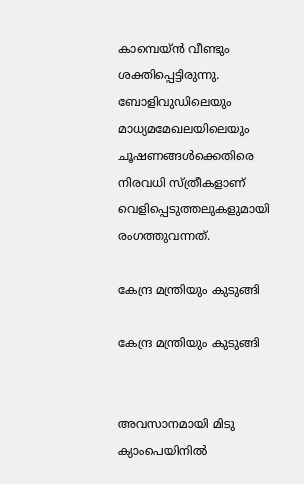കാമ്പെയ്ന്‍ വീണ്ടും ശക്തിപ്പെട്ടിരുന്നു. ബോളിവുഡിലെയും മാധ്യമമേഖലയിലെയും ചൂഷണങ്ങള്‍ക്കെതിരെ നിരവധി സ്ത്രീകളാണ് വെളിപ്പെടുത്തലുകളുമായി രംഗത്തുവന്നത്.

കേന്ദ്ര മന്ത്രിയും കുടുങ്ങി

കേന്ദ്ര മന്ത്രിയും കുടുങ്ങി


അവസാനമായി മിടു ക്യാംപെയിനിൽ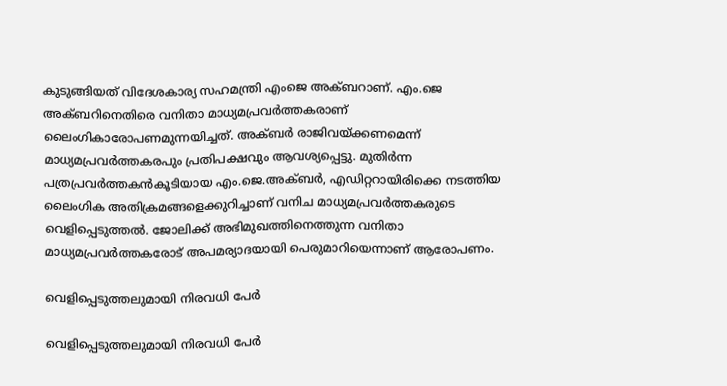കുടുങ്ങിയത് വിദേശകാര്യ സഹമന്ത്രി എംജെ അക്ബറാണ്. എം.ജെ അക്ബറിനെതിരെ വനിതാ മാധ്യമപ്രവര്‍ത്തകരാണ് ലൈംഗികാരോപണമുന്നയിച്ചത്. അക്ബര്‍ രാജിവയ്ക്കണമെന്ന് മാധ്യമപ്രവർത്തകരപും പ്രതിപക്ഷവും ആവശ്യപ്പെട്ടു. മുതിര്‍ന്ന പത്രപ്രവര്‍ത്തകന്‍കൂടിയായ എം.ജെ.അക്ബര്‍, എഡിറ്ററായിരിക്കെ നടത്തിയ ലൈംഗിക അതിക്രമങ്ങളെക്കുറിച്ചാണ് വനിച മാധ്യമപ്രവർത്തകരുടെ വെളിപ്പെടുത്തൽ. ജോലിക്ക് അഭിമുഖത്തിനെത്തുന്ന വനിതാ മാധ്യമപ്രവര്‍ത്തകരോട് അപമര്യാദയായി പെരുമാറിയെന്നാണ് ആരോപണം.

വെളിപ്പെടുത്തലുമായി നിരവധി പേർ

വെളിപ്പെടുത്തലുമായി നിരവധി പേർ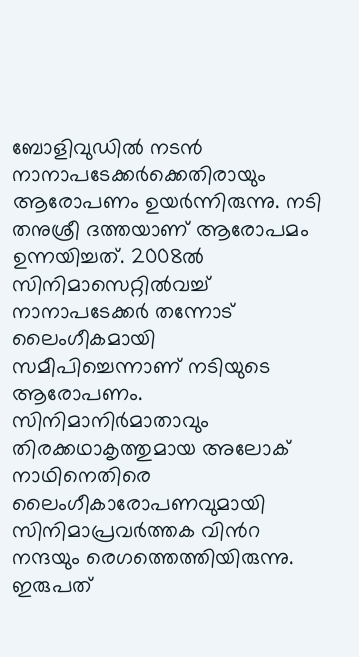ബോളിവുഡിൽ നടൻ നാനാപടേക്കർക്കെതിരായും ആരോപണം ഉയർന്നിരുന്നു. നടി തനുശ്രീ ദത്തയാണ് ആരോപമം ഉന്നയിച്ചത്. 2008ൽ സിനിമാസെറ്റിൽവച്ച് നാനാപടേക്കർ തന്നോട് ലൈംഗീകമായി സമീപിച്ചെന്നാണ് നടിയുടെ ആരോപണം. സിനിമാനിര്‍മാതാവും തിരക്കഥാകൃത്തുമായ അലോക് നാഥിനെതിരെ ലൈംഗീകാരോപണവുമായി സിനിമാപ്രവർത്തക വിൻറ നന്ദയും രെഗത്തെത്തിയിരുന്നു. ഇരുപത്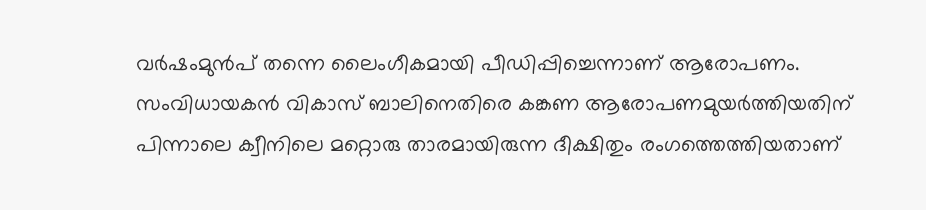വർഷംമുൻപ് തന്നെ ലൈംഗീകമായി പീഡിപ്പിച്ചെന്നാണ് ആരോപണം. സംവിധായകൻ വികാസ് ബാലിനെതിരെ കങ്കണ ആരോപണമുയർത്തിയതിന് പിന്നാലെ ക്വീനിലെ മറ്റൊരു താരമായിരുന്ന ദീക്ഷിതും രംഗത്തെത്തിയതാണ്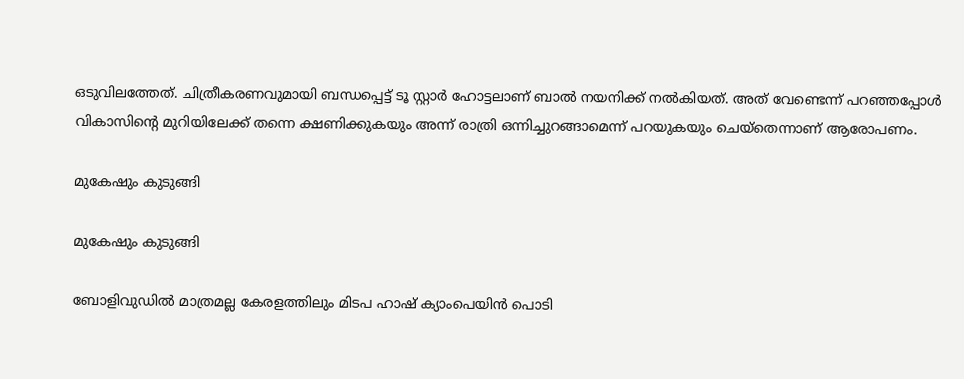ഒടുവിലത്തേത്. ചിത്രീകരണവുമായി ബന്ധപ്പെട്ട് ടൂ സ്റ്റാര്‍ ഹോട്ടലാണ് ബാല്‍ നയനിക്ക് നല്‍കിയത്. അത് വേണ്ടെന്ന് പറഞ്ഞപ്പോൾ വികാസിന്റെ മുറിയിലേക്ക് തന്നെ ക്ഷണിക്കുകയും അന്ന് രാത്രി ഒന്നിച്ചുറങ്ങാമെന്ന് പറയുകയും ചെയ്തെന്നാണ് ആരോപണം.

മുകേഷും കുടുങ്ങി

മുകേഷും കുടുങ്ങി

ബോളിവുഡിൽ മാത്രമല്ല കേരളത്തിലും മിടപ ഹാഷ് ക്യാംപെയിൻ പൊടി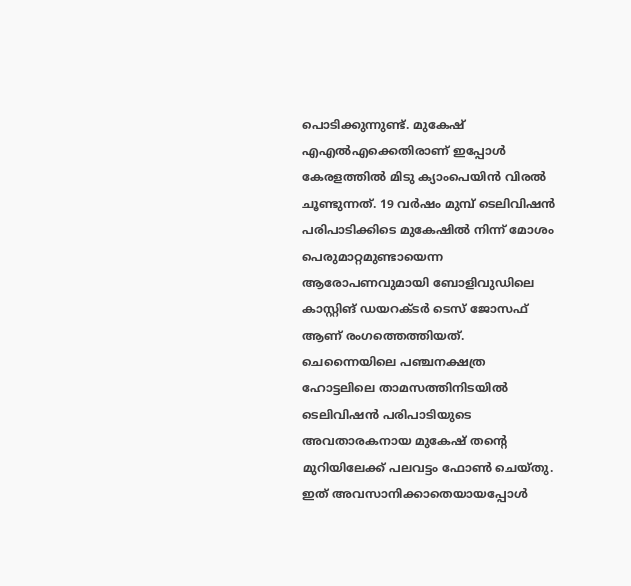പൊടിക്കുന്നുണ്ട്. മുകേഷ് എഎൽഎക്കെതിരാണ് ഇപ്പോൾ കേരളത്തിൽ മിടു ക്യാംപെയിൻ വിരൽ ചൂണ്ടുന്നത്. 19 വര്‍ഷം മുമ്പ് ടെലിവിഷന്‍ പരിപാടിക്കിടെ മുകേഷില്‍ നിന്ന് മോശം പെരുമാറ്റമുണ്ടായെന്ന ആരോപണവുമായി ബോളിവുഡിലെ കാസ്റ്റിങ് ഡയറക്ടര്‍ ടെസ് ജോസഫ് ആണ് രംഗത്തെത്തിയത്. ചെന്നൈയിലെ പഞ്ചനക്ഷത്ര ഹോട്ടലിലെ താമസത്തിനിടയില്‍ ടെലിവിഷന്‍ പരിപാടിയുടെ അവതാരകനായ മുകേഷ് തന്‍റെ മുറിയിലേക്ക് പലവട്ടം ഫോണ്‍ ചെയ്തു. ഇത് അവസാനിക്കാതെയായപ്പോള്‍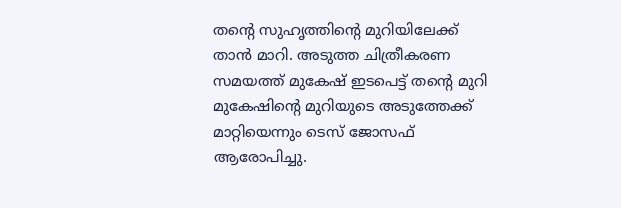തന്‍റെ സുഹൃത്തിന്‍റെ മുറിയിലേക്ക് താ‍ന്‍ മാറി. അടുത്ത ചിത്രീകരണ സമയത്ത് മുകേഷ് ഇടപെട്ട് തന്‍റെ മുറി മുകേഷിന്‍റെ മുറിയുടെ അടുത്തേക്ക് മാറ്റിയെന്നും ടെസ് ജോസഫ് ആരോപിച്ചു.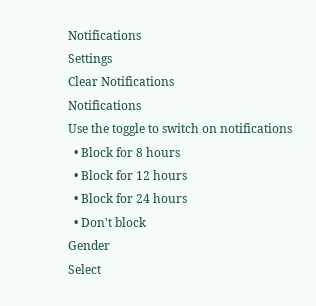Notifications
Settings
Clear Notifications
Notifications
Use the toggle to switch on notifications
  • Block for 8 hours
  • Block for 12 hours
  • Block for 24 hours
  • Don't block
Gender
Select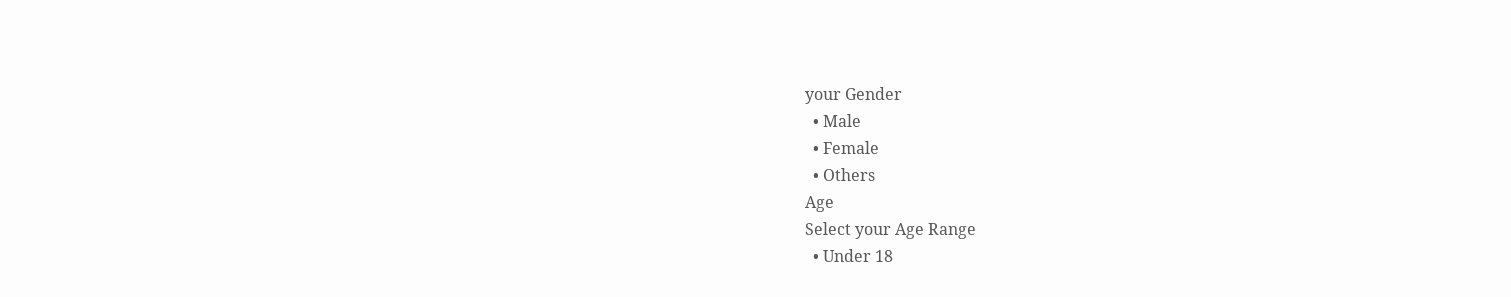your Gender
  • Male
  • Female
  • Others
Age
Select your Age Range
  • Under 18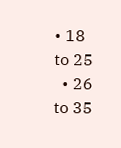• 18 to 25
  • 26 to 35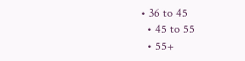• 36 to 45
  • 45 to 55
  • 55+